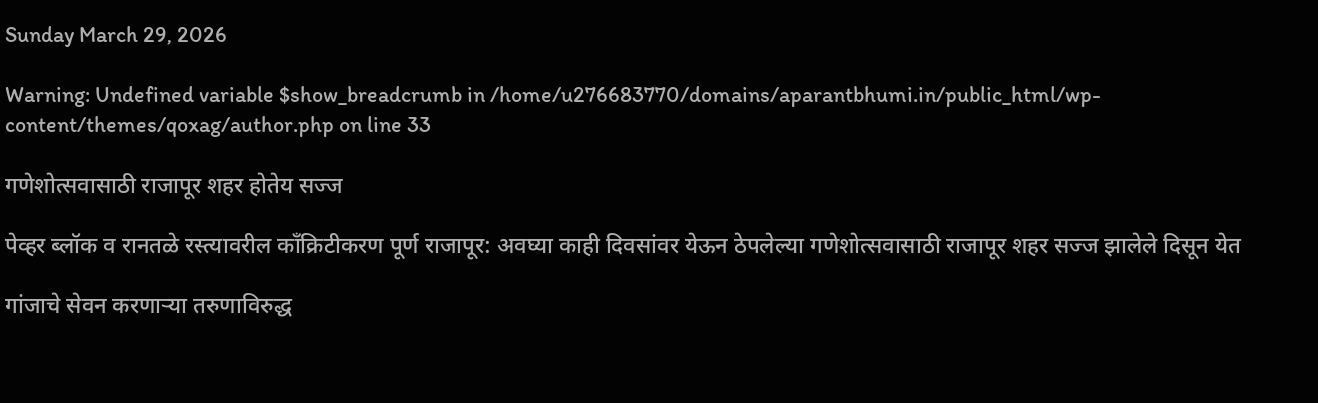Sunday March 29, 2026

Warning: Undefined variable $show_breadcrumb in /home/u276683770/domains/aparantbhumi.in/public_html/wp-content/themes/qoxag/author.php on line 33

गणेशोत्सवासाठी राजापूर शहर होतेय सज्ज

पेव्हर ब्लॉक व रानतळे रस्त्यावरील काँक्रिटीकरण पूर्ण राजापूर: अवघ्या काही दिवसांवर येऊन ठेपलेल्या गणेशोत्सवासाठी राजापूर शहर सज्ज झालेले दिसून येत

गांजाचे सेवन करणाऱ्या तरुणाविरुद्ध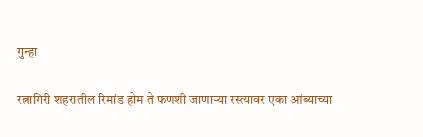गुन्हा

रत्नागिरी शहरातील रिमांड होम ते फणशी जाणाऱ्या रस्त्यावर एका आंब्याच्या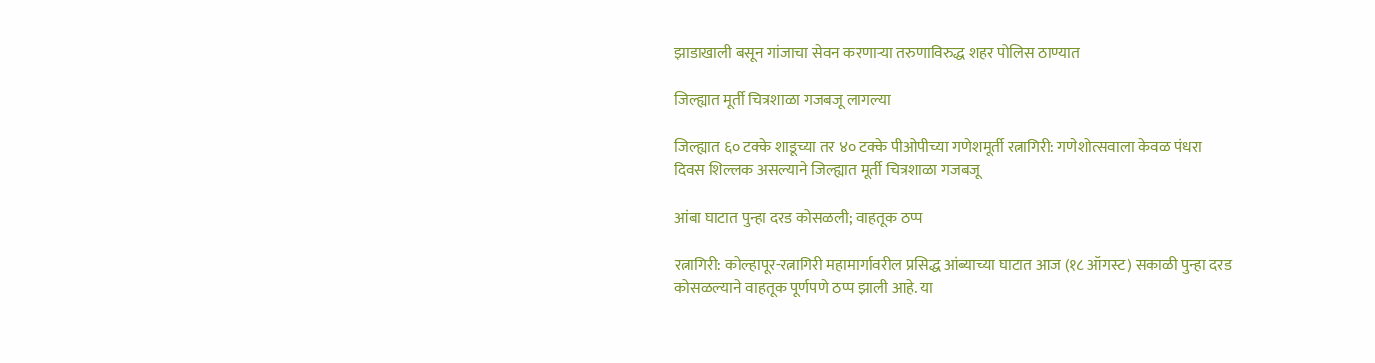झाडाखाली बसून गांजाचा सेवन करणाऱ्या तरुणाविरुद्ध शहर पोलिस ठाण्यात

जिल्ह्यात मूर्ती चित्रशाळा गजबजू लागल्या

जिल्ह्यात ६० टक्के शाडूच्या तर ४० टक्के पीओपीच्या गणेशमूर्ती रत्नागिरी: गणेशोत्सवाला केवळ पंधरा दिवस शिल्लक असल्याने जिल्ह्यात मूर्ती चित्रशाळा गजबजू

आंबा घाटात पुन्हा दरड कोसळली; वाहतूक ठप्प

रत्नागिरी: कोल्हापूर-रत्नागिरी महामार्गावरील प्रसिद्ध आंब्याच्या घाटात आज (१८ ऑगस्ट) सकाळी पुन्हा दरड कोसळल्याने वाहतूक पूर्णपणे ठप्प झाली आहे. या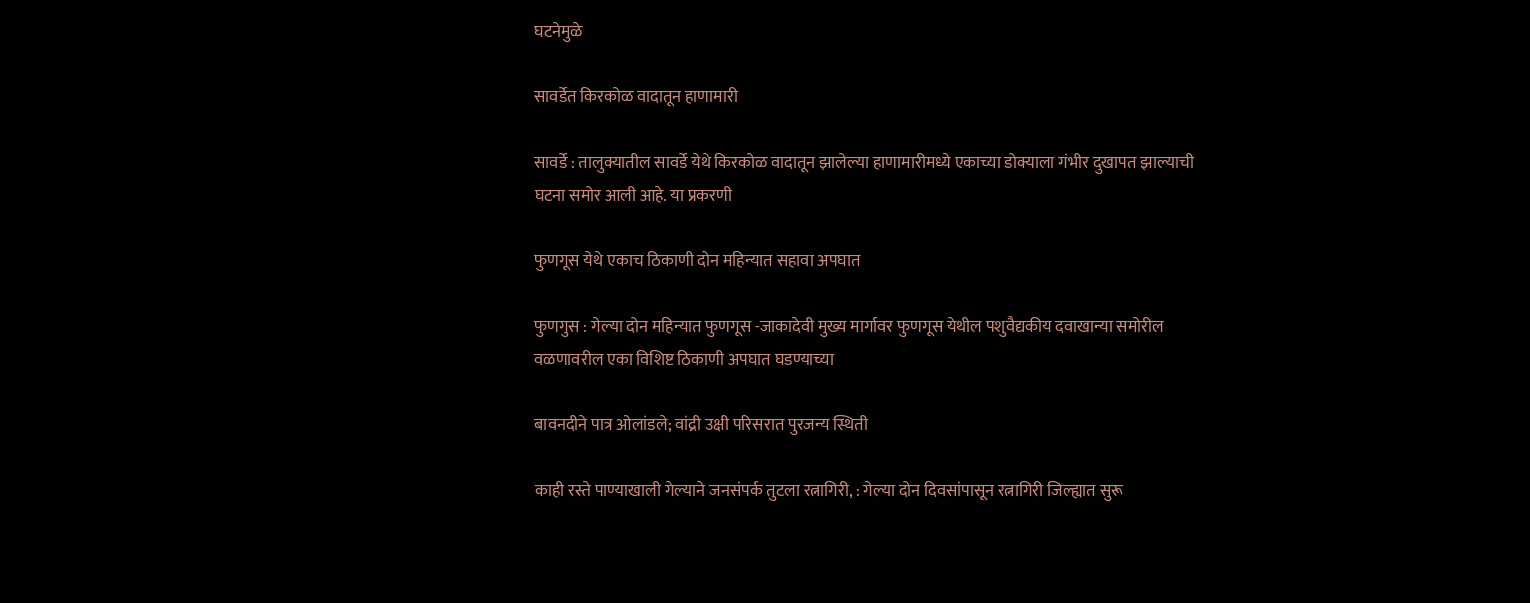घटनेमुळे

सावर्डेत किरकोळ वादातून हाणामारी

सावर्डे : तालुक्यातील सावर्डे येथे किरकोळ वादातून झालेल्या हाणामारीमध्ये एकाच्या डोक्याला गंभीर दुखापत झाल्याची घटना समोर आली आहे. या प्रकरणी

फुणगूस येथे एकाच ठिकाणी दोन महिन्यात सहावा अपघात

फुणगुस : गेल्या दोन महिन्यात फुणगूस -जाकादेवी मुख्य मार्गावर फुणगूस येथील पशुवैद्यकीय दवाखान्या समोरील वळणावरील एका विशिष्ट ठिकाणी अपघात घडण्याच्या

बावनदीने पात्र ओलांडले; वांद्री उक्षी परिसरात पुरजन्य स्थिती

काही रस्ते पाण्याखाली गेल्याने जनसंपर्क तुटला रत्नागिरी, : गेल्या दोन दिवसांपासून रत्नागिरी जिल्ह्यात सुरू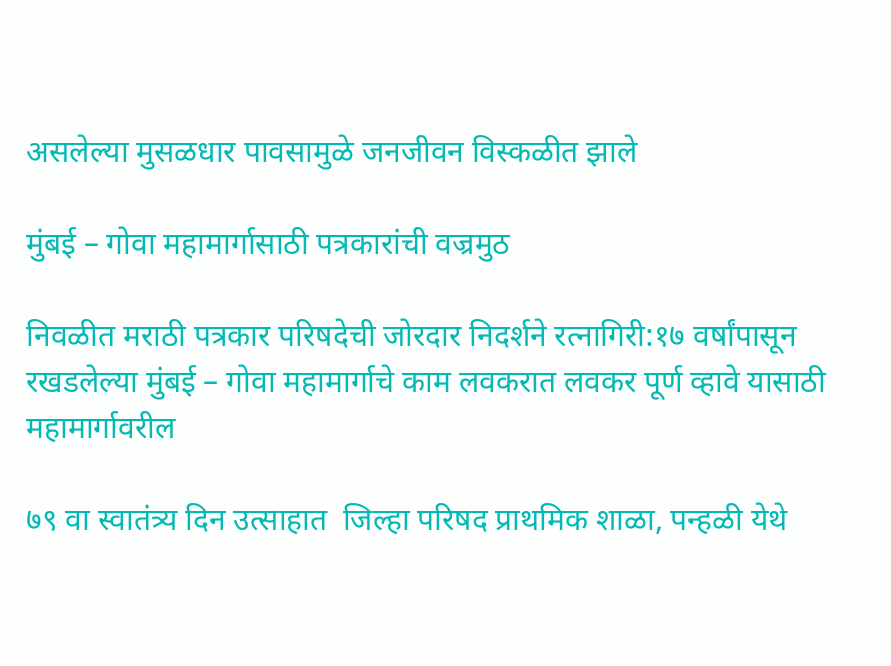असलेल्या मुसळधार पावसामुळे जनजीवन विस्कळीत झाले

मुंबई – गोवा महामार्गासाठी पत्रकारांची वज्रमुठ

निवळीत मराठी पत्रकार परिषदेची जोरदार निदर्शने रत्नागिरी:१७ वर्षांपासून रखडलेल्या मुंबई – गोवा महामार्गाचे काम लवकरात लवकर पूर्ण व्हावे यासाठी महामार्गावरील

७९ वा स्वातंत्र्य दिन उत्साहात  जिल्हा परिषद प्राथमिक शाळा, पन्हळी येथे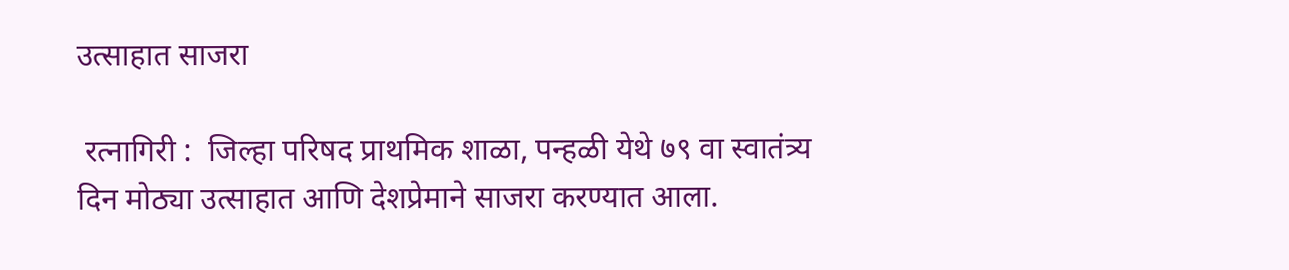उत्साहात साजरा

 रत्नागिरी :  जिल्हा परिषद प्राथमिक शाळा, पन्हळी येथे ७९ वा स्वातंत्र्य दिन मोठ्या उत्साहात आणि देशप्रेमाने साजरा करण्यात आला.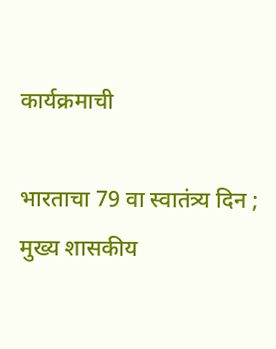कार्यक्रमाची

भारताचा 79 वा स्वातंत्र्य दिन ; मुख्य शासकीय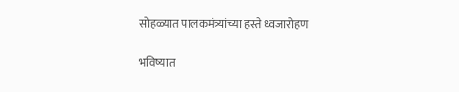सोहळ्यात पालकमंत्र्यांच्या हस्ते ध्वजारोहण

भविष्यात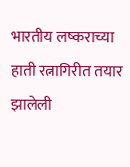भारतीय लष्कराच्या हाती रत्नागिरीत तयार झालेली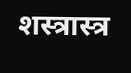शस्त्रास्त्र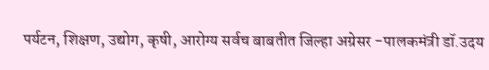पर्यटन, शिक्षण, उद्योग, कृषी, आरोग्य सर्वच बाबतीत जिल्हा अग्रेसर -पालकमंत्री डॉ.उदय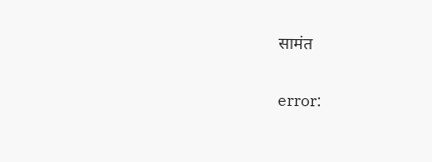सामंत

error: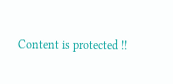Content is protected !!